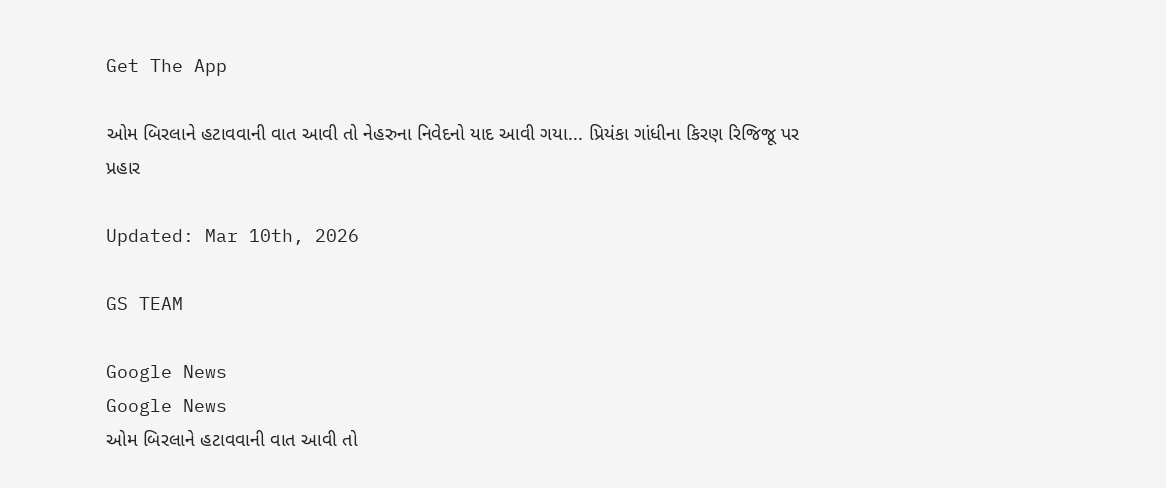Get The App

ઓમ બિરલાને હટાવવાની વાત આવી તો નેહરુના નિવેદનો યાદ આવી ગયા... પ્રિયંકા ગાંધીના કિરણ રિજિજૂ પર પ્રહાર

Updated: Mar 10th, 2026

GS TEAM

Google News
Google News
ઓમ બિરલાને હટાવવાની વાત આવી તો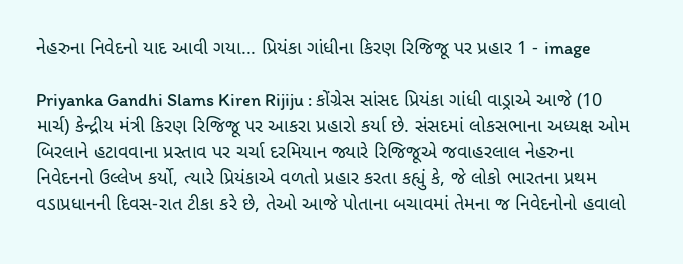નેહરુના નિવેદનો યાદ આવી ગયા... પ્રિયંકા ગાંધીના કિરણ રિજિજૂ પર પ્રહાર 1 - image

Priyanka Gandhi Slams Kiren Rijiju : કોંગ્રેસ સાંસદ પ્રિયંકા ગાંધી વાડ્રાએ આજે (10 માર્ચ) કેન્દ્રીય મંત્રી કિરણ રિજિજૂ પર આકરા પ્રહારો કર્યા છે. સંસદમાં લોકસભાના અધ્યક્ષ ઓમ બિરલાને હટાવવાના પ્રસ્તાવ પર ચર્ચા દરમિયાન જ્યારે રિજિજૂએ જવાહરલાલ નેહરુના નિવેદનનો ઉલ્લેખ કર્યો, ત્યારે પ્રિયંકાએ વળતો પ્રહાર કરતા કહ્યું કે, જે લોકો ભારતના પ્રથમ વડાપ્રધાનની દિવસ-રાત ટીકા કરે છે, તેઓ આજે પોતાના બચાવમાં તેમના જ નિવેદનોનો હવાલો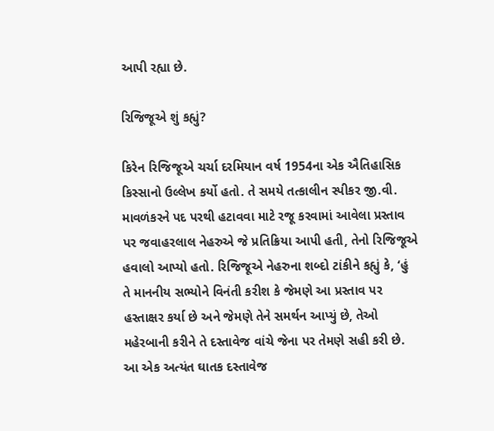આપી રહ્યા છે.

રિજિજૂએ શું કહ્યું?

કિરેન રિજિજૂએ ચર્ચા દરમિયાન વર્ષ 1954ના એક ઐતિહાસિક કિસ્સાનો ઉલ્લેખ કર્યો હતો. તે સમયે તત્કાલીન સ્પીકર જી.વી. માવળંકરને પદ પરથી હટાવવા માટે રજૂ કરવામાં આવેલા પ્રસ્તાવ પર જવાહરલાલ નેહરુએ જે પ્રતિક્રિયા આપી હતી, તેનો રિજિજૂએ હવાલો આપ્યો હતો. રિજિજૂએ નેહરુના શબ્દો ટાંકીને કહ્યું કે, ‘હું તે માનનીય સભ્યોને વિનંતી કરીશ કે જેમણે આ પ્રસ્તાવ પર હસ્તાક્ષર કર્યા છે અને જેમણે તેને સમર્થન આપ્યું છે, તેઓ મહેરબાની કરીને તે દસ્તાવેજ વાંચે જેના પર તેમણે સહી કરી છે. આ એક અત્યંત ઘાતક દસ્તાવેજ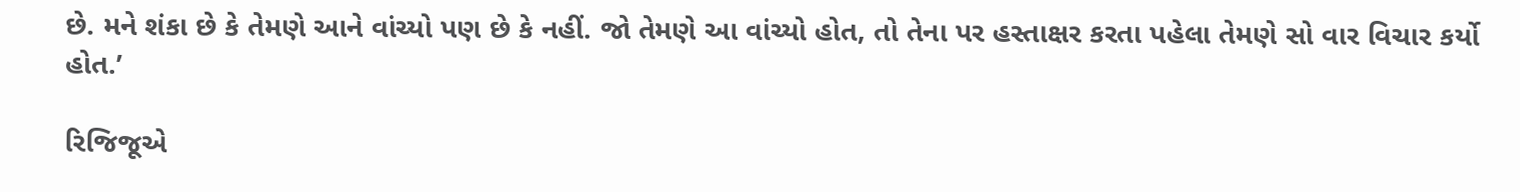છે. મને શંકા છે કે તેમણે આને વાંચ્યો પણ છે કે નહીં. જો તેમણે આ વાંચ્યો હોત, તો તેના પર હસ્તાક્ષર કરતા પહેલા તેમણે સો વાર વિચાર કર્યો હોત.’

રિજિજૂએ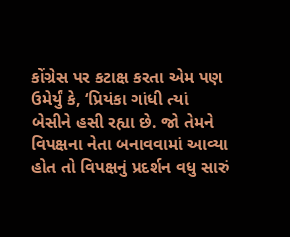કોંગ્રેસ પર કટાક્ષ કરતા એમ પણ ઉમેર્યું કે, ‘પ્રિયંકા ગાંધી ત્યાં બેસીને હસી રહ્યા છે. જો તેમને વિપક્ષના નેતા બનાવવામાં આવ્યા હોત તો વિપક્ષનું પ્રદર્શન વધુ સારું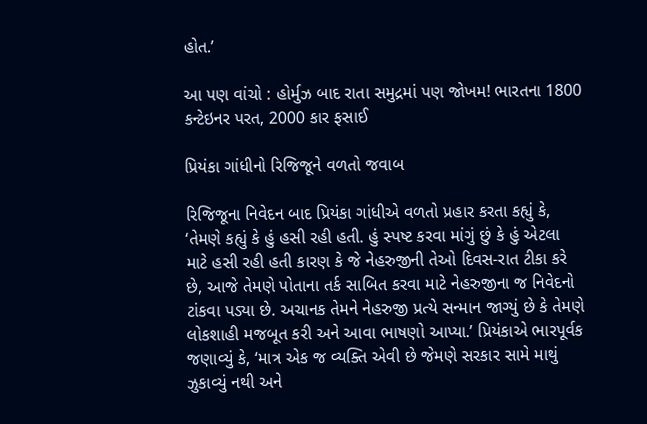હોત.’

આ પણ વાંચો : હોર્મુઝ બાદ રાતા સમુદ્રમાં પણ જોખમ! ભારતના 1800 કન્ટેઇનર પરત, 2000 કાર ફસાઈ

પ્રિયંકા ગાંધીનો રિજિજૂને વળતો જવાબ

રિજિજૂના નિવેદન બાદ પ્રિયંકા ગાંધીએ વળતો પ્રહાર કરતા કહ્યું કે, ‘તેમણે કહ્યું કે હું હસી રહી હતી. હું સ્પષ્ટ કરવા માંગું છું કે હું એટલા માટે હસી રહી હતી કારણ કે જે નેહરુજીની તેઓ દિવસ-રાત ટીકા કરે છે, આજે તેમણે પોતાના તર્ક સાબિત કરવા માટે નેહરુજીના જ નિવેદનો ટાંકવા પડ્યા છે. અચાનક તેમને નેહરુજી પ્રત્યે સન્માન જાગ્યું છે કે તેમણે લોકશાહી મજબૂત કરી અને આવા ભાષણો આપ્યા.’ પ્રિયંકાએ ભારપૂર્વક જણાવ્યું કે, ‘માત્ર એક જ વ્યક્તિ એવી છે જેમણે સરકાર સામે માથું ઝુકાવ્યું નથી અને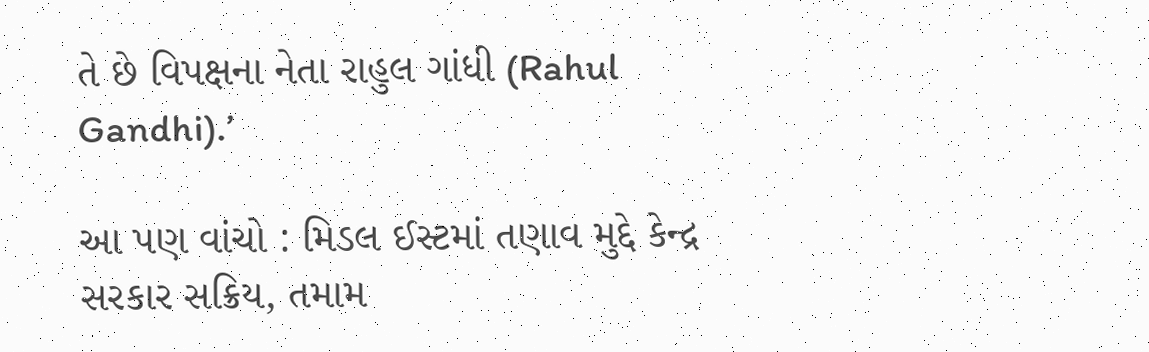તે છે વિપક્ષના નેતા રાહુલ ગાંધી (Rahul Gandhi).’

આ પણ વાંચો : મિડલ ઈસ્ટમાં તણાવ મુદ્દે કેન્દ્ર સરકાર સક્રિય, તમામ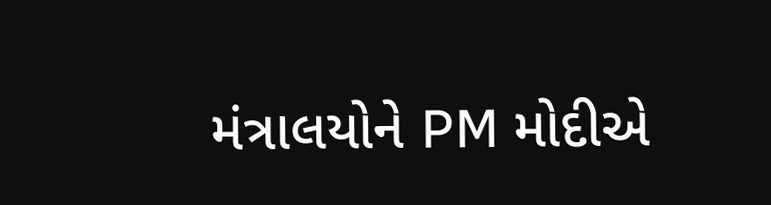મંત્રાલયોને PM મોદીએ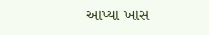આપ્યા ખાસ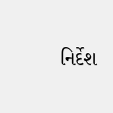નિર્દેશ